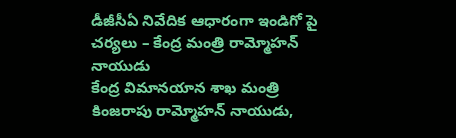డీజీసీఏ నివేదిక ఆధారంగా ఇండిగో పై చర్యలు – కేంద్ర మంత్రి రామ్మోహన్ నాయుడు
కేంద్ర విమానయాన శాఖ మంత్రి కింజరాపు రామ్మోహన్ నాయుడు,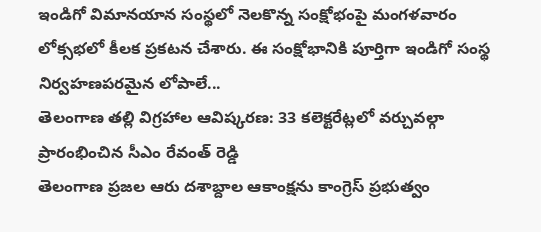ఇండిగో విమానయాన సంస్థలో నెలకొన్న సంక్షోభంపై మంగళవారం లోక్సభలో కీలక ప్రకటన చేశారు. ఈ సంక్షోభానికి పూర్తిగా ఇండిగో సంస్థ నిర్వహణపరమైన లోపాలే...
తెలంగాణ తల్లి విగ్రహాల ఆవిష్కరణ: 33 కలెక్టరేట్లలో వర్చువల్గా ప్రారంభించిన సీఎం రేవంత్ రెడ్డి
తెలంగాణ ప్రజల ఆరు దశాబ్దాల ఆకాంక్షను కాంగ్రెస్ ప్రభుత్వం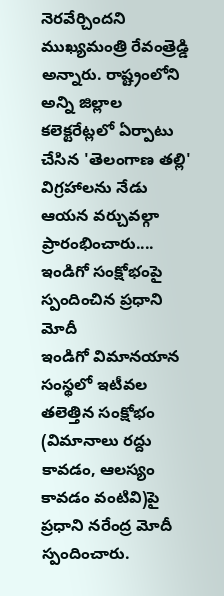నెరవేర్చిందని ముఖ్యమంత్రి రేవంత్రెడ్డి అన్నారు. రాష్ట్రంలోని అన్ని జిల్లాల కలెక్టరేట్లలో ఏర్పాటు చేసిన 'తెలంగాణ తల్లి' విగ్రహాలను నేడు ఆయన వర్చువల్గా ప్రారంభించారు....
ఇండిగో సంక్షోభంపై స్పందించిన ప్రధాని మోదీ
ఇండిగో విమానయాన సంస్థలో ఇటీవల తలెత్తిన సంక్షోభం (విమానాలు రద్దు కావడం, ఆలస్యం కావడం వంటివి)పై ప్రధాని నరేంద్ర మోదీ స్పందించారు.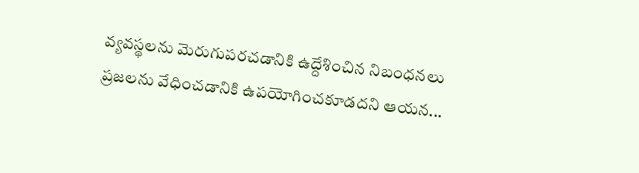వ్యవస్థలను మెరుగుపరచడానికి ఉద్దేశించిన నిబంధనలు ప్రజలను వేధించడానికి ఉపయోగించకూడదని ఆయన...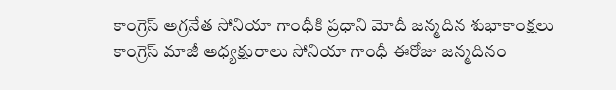కాంగ్రెస్ అగ్రనేత సోనియా గాంధీకి ప్రధాని మోదీ జన్మదిన శుభాకాంక్షలు
కాంగ్రెస్ మాజీ అధ్యక్షురాలు సోనియా గాంధీ ఈరోజు జన్మదినం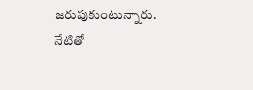జరుపుకుంటున్నారు. నేటితో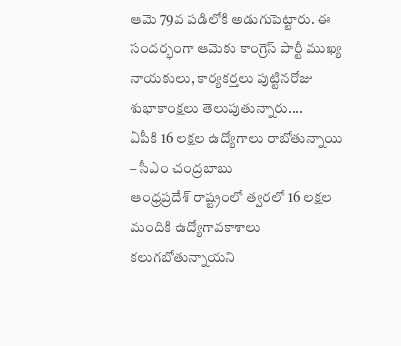ఆమె 79వ పడిలోకి అడుగుపెట్టారు. ఈ సందర్భంగా ఆమెకు కాంగ్రెస్ పార్టీ ముఖ్య నాయకులు, కార్యకర్తలు పుట్టినరోజు శుభాకాంక్షలు తెలుపుతున్నారు....
ఏపీకి 16 లక్షల ఉద్యోగాలు రాబోతున్నాయి – సీఎం చంద్రబాబు
ఆంధ్రప్రదేశ్ రాష్ట్రంలో త్వరలో 16 లక్షల మందికి ఉద్యోగావకాశాలు కలుగబోతున్నాయని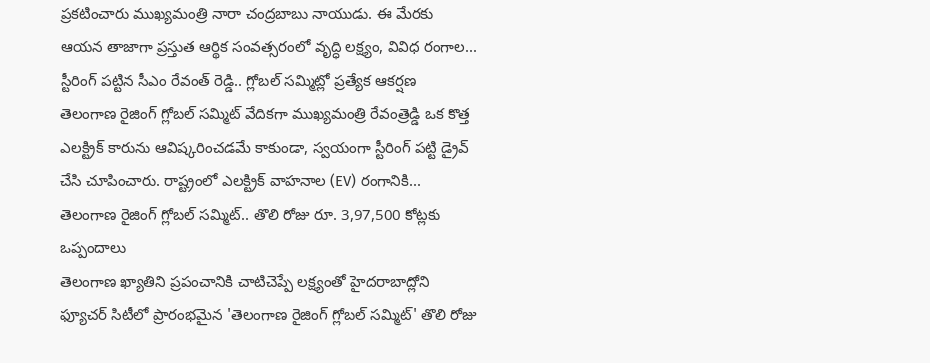ప్రకటించారు ముఖ్యమంత్రి నారా చంద్రబాబు నాయుడు. ఈ మేరకు ఆయన తాజాగా ప్రస్తుత ఆర్థిక సంవత్సరంలో వృద్ధి లక్ష్యం, వివిధ రంగాల...
స్టీరింగ్ పట్టిన సీఎం రేవంత్ రెడ్డి.. గ్లోబల్ సమ్మిట్లో ప్రత్యేక ఆకర్షణ
తెలంగాణ రైజింగ్ గ్లోబల్ సమ్మిట్ వేదికగా ముఖ్యమంత్రి రేవంత్రెడ్డి ఒక కొత్త ఎలక్ట్రిక్ కారును ఆవిష్కరించడమే కాకుండా, స్వయంగా స్టీరింగ్ పట్టి డ్రైవ్ చేసి చూపించారు. రాష్ట్రంలో ఎలక్ట్రిక్ వాహనాల (EV) రంగానికి...
తెలంగాణ రైజింగ్ గ్లోబల్ సమ్మిట్.. తొలి రోజు రూ. 3,97,500 కోట్లకు ఒప్పందాలు
తెలంగాణ ఖ్యాతిని ప్రపంచానికి చాటిచెప్పే లక్ష్యంతో హైదరాబాద్లోని ఫ్యూచర్ సిటీలో ప్రారంభమైన 'తెలంగాణ రైజింగ్ గ్లోబల్ సమ్మిట్' తొలి రోజు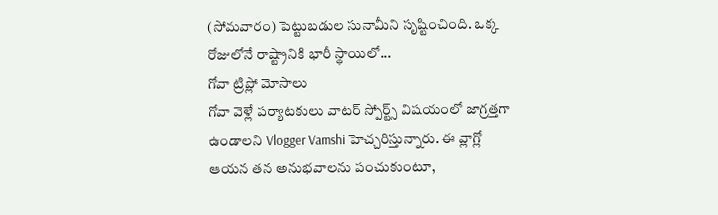(సోమవారం) పెట్టుబడుల సునామీని సృష్టించింది. ఒక్క రోజులోనే రాష్ట్రానికి భారీ స్థాయిలో...
గోవా ట్రిప్లో మోసాలు
గోవా వెళ్లే పర్యాటకులు వాటర్ స్పోర్ట్స్ విషయంలో జాగ్రత్తగా ఉండాలని Vlogger Vamshi హెచ్చరిస్తున్నారు. ఈ వ్లాగ్లో ఆయన తన అనుభవాలను పంచుకుంటూ,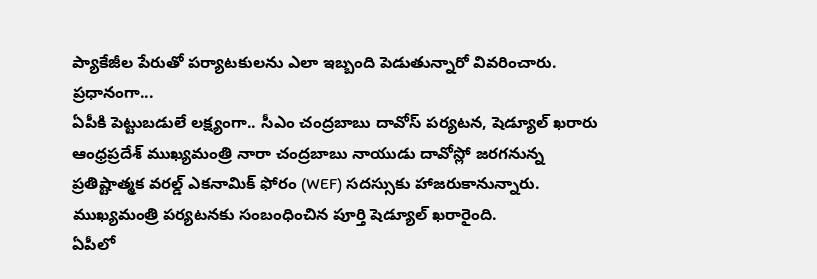ప్యాకేజీల పేరుతో పర్యాటకులను ఎలా ఇబ్బంది పెడుతున్నారో వివరించారు.
ప్రధానంగా...
ఏపీకి పెట్టుబడులే లక్ష్యంగా.. సీఎం చంద్రబాబు దావోస్ పర్యటన, షెడ్యూల్ ఖరారు
ఆంధ్రప్రదేశ్ ముఖ్యమంత్రి నారా చంద్రబాబు నాయుడు దావోస్లో జరగనున్న ప్రతిష్టాత్మక వరల్డ్ ఎకనామిక్ ఫోరం (WEF) సదస్సుకు హాజరుకానున్నారు. ముఖ్యమంత్రి పర్యటనకు సంబంధించిన పూర్తి షెడ్యూల్ ఖరారైంది.
ఏపీలో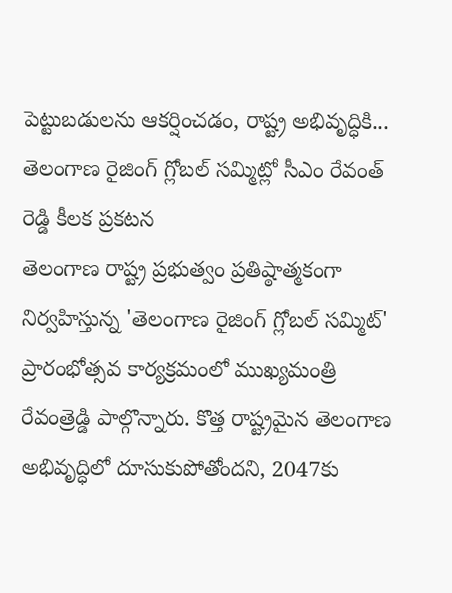పెట్టుబడులను ఆకర్షించడం, రాష్ట్ర అభివృద్ధికి...
తెలంగాణ రైజింగ్ గ్లోబల్ సమ్మిట్లో సీఎం రేవంత్ రెడ్డి కీలక ప్రకటన
తెలంగాణ రాష్ట్ర ప్రభుత్వం ప్రతిష్ఠాత్మకంగా నిర్వహిస్తున్న 'తెలంగాణ రైజింగ్ గ్లోబల్ సమ్మిట్' ప్రారంభోత్సవ కార్యక్రమంలో ముఖ్యమంత్రి రేవంత్రెడ్డి పాల్గొన్నారు. కొత్త రాష్ట్రమైన తెలంగాణ అభివృద్ధిలో దూసుకుపోతోందని, 2047కు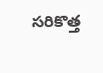సరికొత్త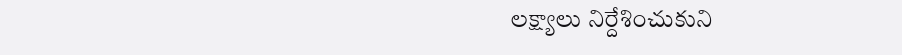లక్ష్యాలు నిర్దేశించుకుని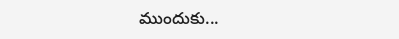ముందుకు...